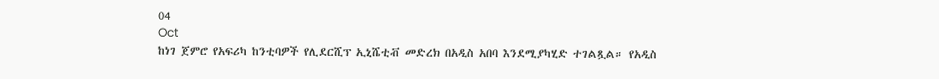04
Oct
ከነገ ጀምሮ የአፍሪካ ከንቲባዎች የሊደርሺፕ ኢኒሼቲቭ መድረክ በአዲስ አበባ እንደሚያካሂድ ተገልጿል። የአዲስ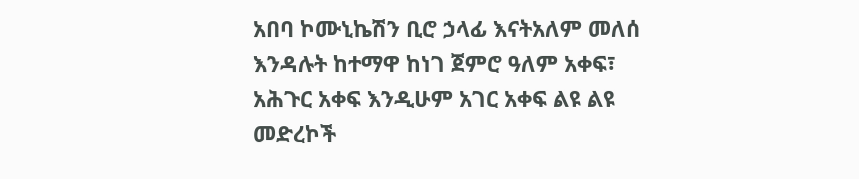አበባ ኮሙኒኬሽን ቢሮ ኃላፊ እናትአለም መለሰ እንዳሉት ከተማዋ ከነገ ጀምሮ ዓለም አቀፍ፣ አሕጉር አቀፍ እንዲሁም አገር አቀፍ ልዩ ልዩ መድረኮች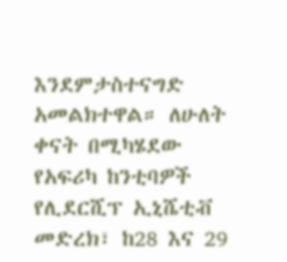እንደምታስተናግድ አመልክተዋል። ለሁለት ቀናት በሚካሄደው የአፍሪካ ከንቲባዎች የሊደርሺፕ ኢኒሼቲቭ መድረክ፣ ከ28 እና 29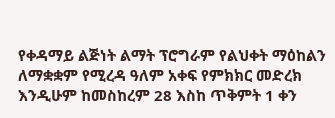የቀዳማይ ልጅነት ልማት ፕሮግራም የልህቀት ማዕከልን ለማቋቋም የሚረዳ ዓለም አቀፍ የምክክር መድረክ እንዲሁም ከመስከረም 28 እስከ ጥቅምት 1 ቀን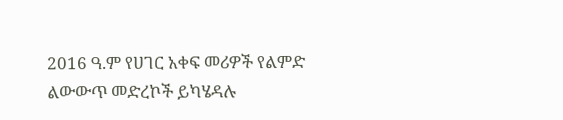2016 ዓ.ም የሀገር አቀፍ መሪዎች የልምድ ልውውጥ መድረኮች ይካሄዳሉ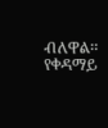ብለዋል፡፡ የቀዳማይ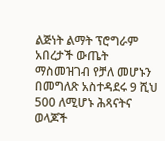ልጅነት ልማት ፕሮግራም አበረታች ውጤት ማስመዝገብ የቻለ መሆኑን በመግለጽ አስተዳደሩ 9 ሺህ 500 ለሚሆኑ ሕጻናትና ወላጆች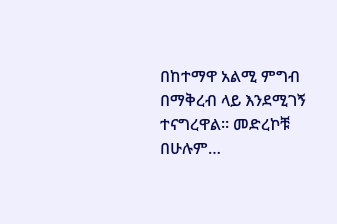በከተማዋ አልሚ ምግብ በማቅረብ ላይ እንደሚገኝ ተናግረዋል፡፡ መድረኮቹ በሁሉም…